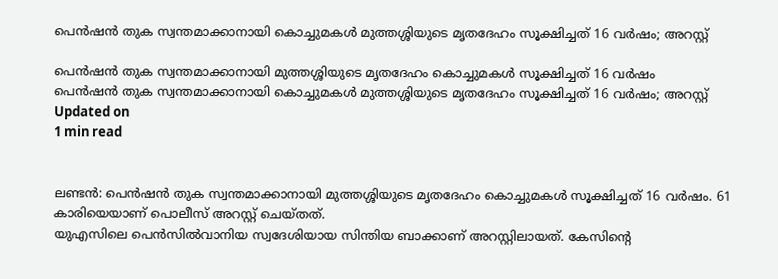പെന്‍ഷന്‍ തുക സ്വന്തമാക്കാനായി കൊച്ചുമകള്‍ മുത്തശ്ശിയുടെ മൃതദേഹം സൂക്ഷിച്ചത് 16 വര്‍ഷം; അറസ്റ്റ്

പെന്‍ഷന്‍ തുക സ്വന്തമാക്കാനായി മുത്തശ്ശിയുടെ മൃതദേഹം കൊച്ചുമകള്‍ സൂക്ഷിച്ചത് 16 വര്‍ഷം
പെന്‍ഷന്‍ തുക സ്വന്തമാക്കാനായി കൊച്ചുമകള്‍ മുത്തശ്ശിയുടെ മൃതദേഹം സൂക്ഷിച്ചത് 16 വര്‍ഷം; അറസ്റ്റ്
Updated on
1 min read


ലണ്ടന്‍: പെന്‍ഷന്‍ തുക സ്വന്തമാക്കാനായി മുത്തശ്ശിയുടെ മൃതദേഹം കൊച്ചുമകള്‍ സൂക്ഷിച്ചത് 16 വര്‍ഷം. 61 കാരിയെയാണ് പൊലീസ് അറസ്റ്റ് ചെയ്തത്.
യുഎസിലെ പെന്‍സില്‍വാനിയ സ്വദേശിയായ സിന്തിയ ബാക്കാണ് അറസ്റ്റിലായത്. കേസിന്റെ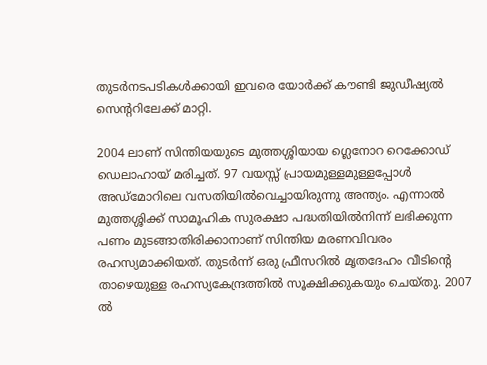തുടര്‍നടപടികള്‍ക്കായി ഇവരെ യോര്‍ക്ക് കൗണ്ടി ജുഡീഷ്യല്‍ സെന്ററിലേക്ക് മാറ്റി.

2004 ലാണ് സിന്തിയയുടെ മുത്തശ്ശിയായ ഗ്ലെനോറ റെക്കോഡ് ഡെലാഹായ് മരിച്ചത്. 97 വയസ്സ് പ്രായമുള്ളമുള്ളപ്പോള്‍ അഡ്‌മോറിലെ വസതിയില്‍വെച്ചായിരുന്നു അന്ത്യം. എന്നാല്‍ മുത്തശ്ശിക്ക് സാമൂഹിക സുരക്ഷാ പദ്ധതിയില്‍നിന്ന് ലഭിക്കുന്ന പണം മുടങ്ങാതിരിക്കാനാണ് സിന്തിയ മരണവിവരം രഹസ്യമാക്കിയത്. തുടര്‍ന്ന് ഒരു ഫ്രീസറില്‍ മൃതദേഹം വീടിന്റെ താഴെയുള്ള രഹസ്യകേന്ദ്രത്തില്‍ സൂക്ഷിക്കുകയും ചെയ്തു. 2007 ല്‍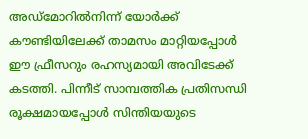അഡ്‌മോറില്‍നിന്ന് യോര്‍ക്ക് കൗണ്ടിയിലേക്ക് താമസം മാറ്റിയപ്പോള്‍ ഈ ഫ്രീസറും രഹസ്യമായി അവിടേക്ക് കടത്തി. പിന്നീട് സാമ്പത്തിക പ്രതിസന്ധി രൂക്ഷമായപ്പോള്‍ സിന്തിയയുടെ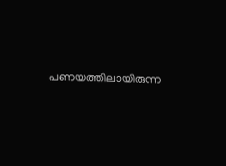പണയത്തിലായിരുന്ന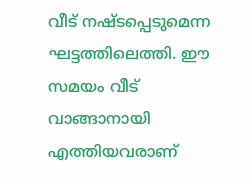വീട് നഷ്ടപ്പെടുമെന്ന ഘട്ടത്തിലെത്തി. ഈ സമയം വീട് വാങ്ങാനായി എത്തിയവരാണ്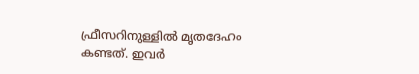ഫ്രീസറിനുള്ളില്‍ മൃതദേഹം കണ്ടത്. ഇവര്‍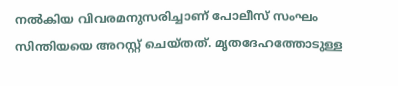നല്‍കിയ വിവരമനുസരിച്ചാണ് പോലീസ് സംഘം സിന്തിയയെ അറസ്റ്റ് ചെയ്തത്. മൃതദേഹത്തോടുള്ള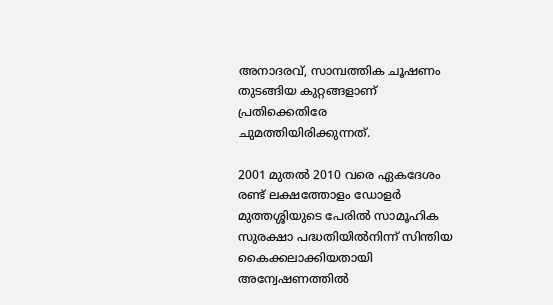അനാദരവ്, സാമ്പത്തിക ചൂഷണം തുടങ്ങിയ കുറ്റങ്ങളാണ് പ്രതിക്കെതിരേ ചുമത്തിയിരിക്കുന്നത്.

2001 മുതല്‍ 2010 വരെ ഏകദേശം രണ്ട് ലക്ഷത്തോളം ഡോളര്‍ മുത്തശ്ശിയുടെ പേരില്‍ സാമൂഹിക സുരക്ഷാ പദ്ധതിയില്‍നിന്ന് സിന്തിയ കൈക്കലാക്കിയതായി അന്വേഷണത്തില്‍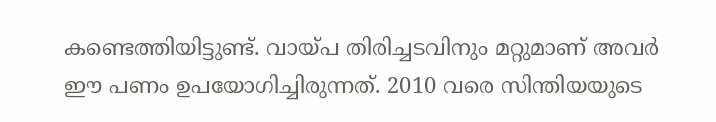കണ്ടെത്തിയിട്ടുണ്ട്. വായ്പ തിരിച്ചടവിനും മറ്റുമാണ് അവര്‍ ഈ പണം ഉപയോഗിച്ചിരുന്നത്. 2010 വരെ സിന്തിയയുടെ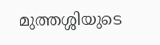മുത്തശ്ശിയുടെ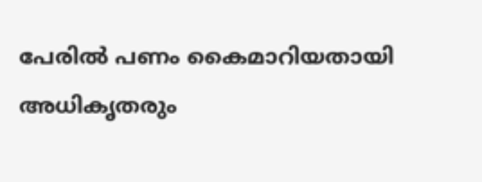പേരില്‍ പണം കൈമാറിയതായി അധികൃതരും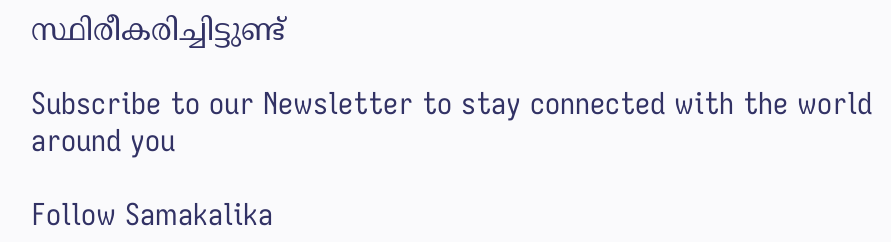സ്ഥിരീകരിച്ചിട്ടുണ്ട്‌

Subscribe to our Newsletter to stay connected with the world around you

Follow Samakalika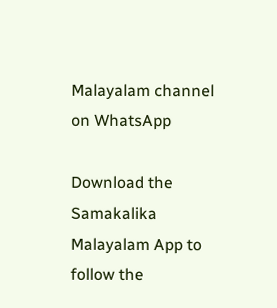Malayalam channel on WhatsApp

Download the Samakalika Malayalam App to follow the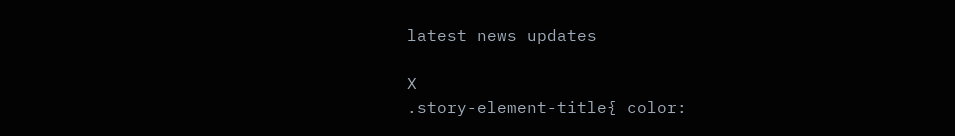latest news updates

X
.story-element-title{ color: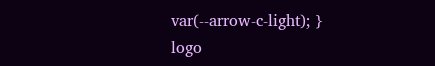var(--arrow-c-light); }
logo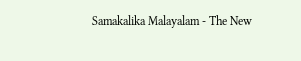Samakalika Malayalam - The New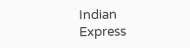Indian Express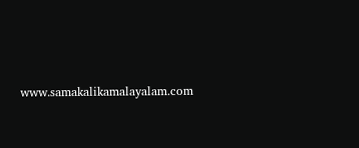www.samakalikamalayalam.com